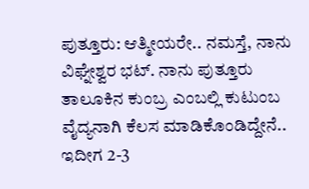ಪುತ್ತೂರು: ಆತ್ಮೀಯರೇ.. ನಮಸ್ತೆ, ನಾನು ವಿಘ್ನೇಶ್ವರ ಭಟ್. ನಾನು ಪುತ್ತೂರು ತಾಲೂಕಿನ ಕುಂಬ್ರ ಎಂಬಲ್ಲಿ ಕುಟುಂಬ ವೈದ್ಯನಾಗಿ ಕೆಲಸ ಮಾಡಿಕೊಂಡಿದ್ದೇನೆ.. ಇದೀಗ 2-3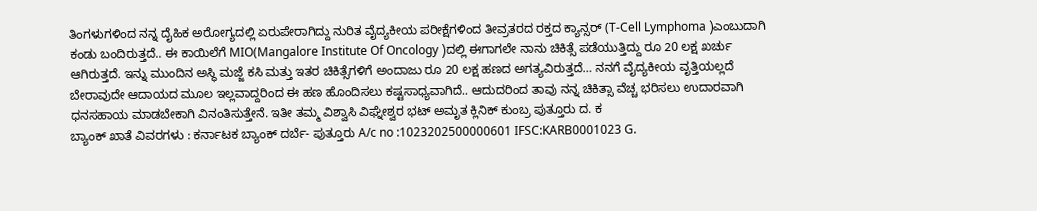ತಿಂಗಳುಗಳಿಂದ ನನ್ನ ದೈಹಿಕ ಅರೋಗ್ಯದಲ್ಲಿ ಏರುಪೇರಾಗಿದ್ದು ನುರಿತ ವೈದ್ಯಕೀಯ ಪರೀಕ್ಷೆಗಳಿಂದ ತೀವ್ರತರದ ರಕ್ತದ ಕ್ಯಾನ್ಸರ್ (T-Cell Lymphoma )ಎಂಬುದಾಗಿ ಕಂಡು ಬಂದಿರುತ್ತದೆ.. ಈ ಕಾಯಿಲೆಗೆ MIO(Mangalore Institute Of Oncology )ದಲ್ಲಿ ಈಗಾಗಲೇ ನಾನು ಚಿಕಿತ್ಸೆ ಪಡೆಯುತ್ತಿದ್ದು ರೂ 20 ಲಕ್ಷ ಖರ್ಚು ಆಗಿರುತ್ತದೆ. ಇನ್ನು ಮುಂದಿನ ಅಸ್ಥಿ ಮಜ್ಜೆ ಕಸಿ ಮತ್ತು ಇತರ ಚಿಕಿತ್ಸೆಗಳಿಗೆ ಅಂದಾಜು ರೂ 20 ಲಕ್ಷ ಹಣದ ಅಗತ್ಯವಿರುತ್ತದೆ… ನನಗೆ ವೈದ್ಯಕೀಯ ವೃತ್ತಿಯಲ್ಲದೆ ಬೇರಾವುದೇ ಆದಾಯದ ಮೂಲ ಇಲ್ಲವಾದ್ದರಿಂದ ಈ ಹಣ ಹೊಂದಿಸಲು ಕಷ್ಟಸಾಧ್ಯವಾಗಿದೆ.. ಆದುದರಿಂದ ತಾವು ನನ್ನ ಚಿಕಿತ್ಸಾ ವೆಚ್ಚ ಭರಿಸಲು ಉದಾರವಾಗಿ ಧನಸಹಾಯ ಮಾಡಬೇಕಾಗಿ ವಿನಂತಿಸುತ್ತೇನೆ. ಇತೀ ತಮ್ಮ ವಿಶ್ವಾಸಿ ವಿಘ್ನೇಶ್ವರ ಭಟ್ ಅಮೃತ ಕ್ಲಿನಿಕ್ ಕುಂಬ್ರ ಪುತ್ತೂರು ದ. ಕ
ಬ್ಯಾಂಕ್ ಖಾತೆ ವಿವರಗಳು : ಕರ್ನಾಟಕ ಬ್ಯಾಂಕ್ ದರ್ಬೆ- ಪುತ್ತೂರು A/c no :1023202500000601 IFSC:KARB0001023 G.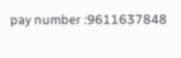pay number :9611637848